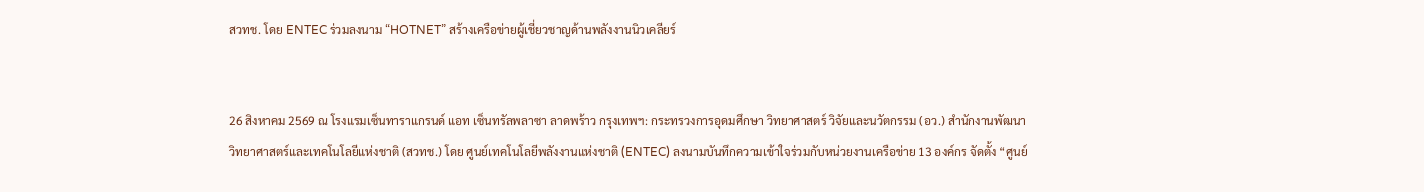สวทช. โดย ENTEC ร่วมลงนาม “HOTNET” สร้างเครือข่ายผู้เชี่ยวชาญด้านพลังงานนิวเคลียร์


26 สิงหาคม 2569 ณ โรงแรมเซ็นทาราแกรนด์ แอท เซ็นทรัลพลาซา ลาดพร้าว กรุงเทพฯ: กระทรวงการอุดมศึกษา วิทยาศาสตร์ วิจัยและนวัตกรรม (อว.) สำนักงานพัฒนาวิทยาศาสตร์และเทคโนโลยีแห่งชาติ (สวทช.) โดย ศูนย์เทคโนโลยีพลังงานแห่งชาติ (ENTEC) ลงนามบันทึกความเข้าใจร่วมกับหน่วยงานเครือข่าย 13 องค์กร จัดตั้ง “ศูนย์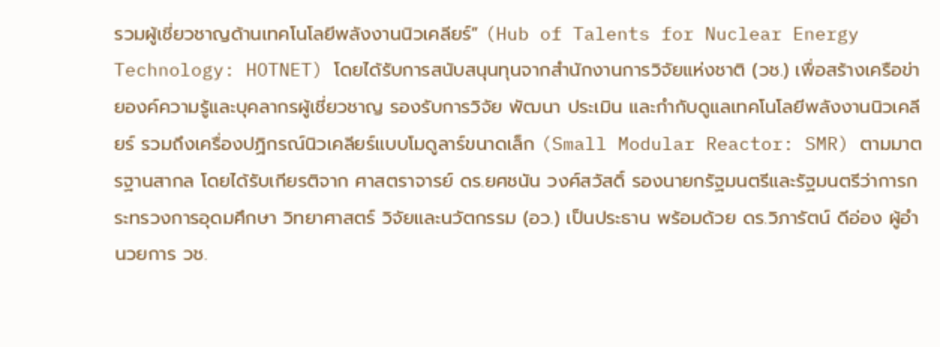รวมผู้เชี่ยวชาญด้านเทคโนโลยีพลังงานนิวเคลียร์” (Hub of Talents for Nuclear Energy Technology: HOTNET) โดยได้รับการสนับสนุนทุนจากสำนักงานการวิจัยแห่งชาติ (วช.) เพื่อสร้างเครือข่ายองค์ความรู้และบุคลากรผู้เชี่ยวชาญ รองรับการวิจัย พัฒนา ประเมิน และกำกับดูแลเทคโนโลยีพลังงานนิวเคลียร์ รวมถึงเครื่องปฏิกรณ์นิวเคลียร์แบบโมดูลาร์ขนาดเล็ก (Small Modular Reactor: SMR) ตามมาตรฐานสากล โดยได้รับเกียรติจาก ศาสตราจารย์ ดร.ยศชนัน วงศ์สวัสดิ์ รองนายกรัฐมนตรีและรัฐมนตรีว่าการกระทรวงการอุดมศึกษา วิทยาศาสตร์ วิจัยและนวัตกรรม (อว.) เป็นประธาน พร้อมด้วย ดร.วิภารัตน์ ดีอ่อง ผู้อำนวยการ วช.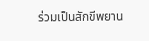ร่วมเป็นสักขีพยาน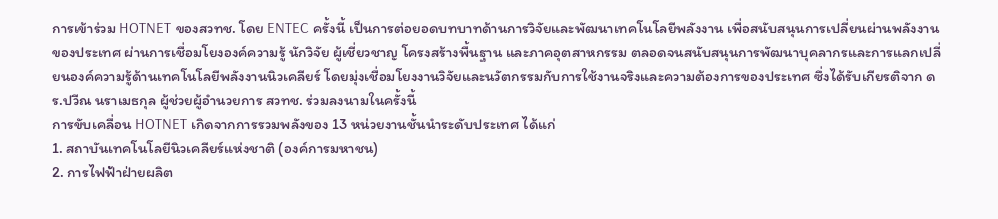การเข้าร่วม HOTNET ของสวทช. โดย ENTEC ครั้งนี้ เป็นการต่อยอดบทบาทด้านการวิจัยและพัฒนาเทคโนโลยีพลังงาน เพื่อสนับสนุนการเปลี่ยนผ่านพลังงานของประเทศ ผ่านการเชื่อมโยงองค์ความรู้ นักวิจัย ผู้เชี่ยวชาญ โครงสร้างพื้นฐาน และภาคอุตสาหกรรม ตลอดจนสนับสนุนการพัฒนาบุคลากรและการแลกเปลี่ยนองค์ความรู้ด้านเทคโนโลยีพลังงานนิวเคลียร์ โดยมุ่งเชื่อมโยงงานวิจัยและนวัตกรรมกับการใช้งานจริงและความต้องการของประเทศ ซึ่งได้รับเกียรติจาก ดร.ปวีณ นราเมธกุล ผู้ช่วยผู้อำนวยการ สวทช. ร่วมลงนามในครั้งนี้
การขับเคลื่อน HOTNET เกิดจากการรวมพลังของ 13 หน่วยงานชั้นนำระดับประเทศ ได้แก่
1. สถาบันเทคโนโลยีนิวเคลียร์แห่งชาติ (องค์การมหาชน)
2. การไฟฟ้าฝ่ายผลิต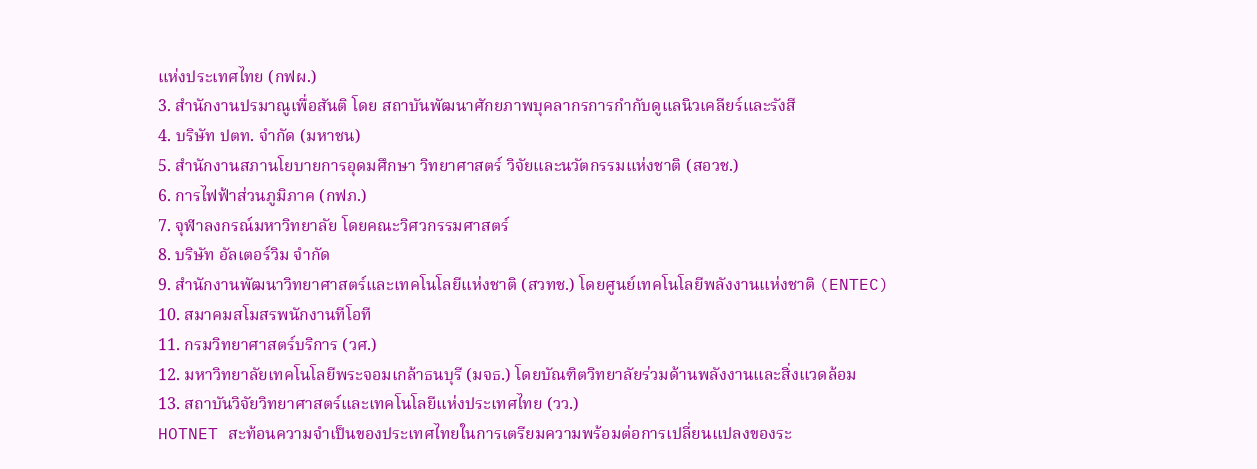แห่งประเทศไทย (กฟผ.)
3. สำนักงานปรมาณูเพื่อสันติ โดย สถาบันพัฒนาศักยภาพบุคลากรการกำกับดูแลนิวเคลียร์และรังสี
4. บริษัท ปตท. จำกัด (มหาชน)
5. สำนักงานสภานโยบายการอุดมศึกษา วิทยาศาสตร์ วิจัยและนวัตกรรมแห่งชาติ (สอวช.)
6. การไฟฟ้าส่วนภูมิภาค (กฟภ.)
7. จุฬาลงกรณ์มหาวิทยาลัย โดยคณะวิศวกรรมศาสตร์
8. บริษัท อัลเตอร์วิม จำกัด
9. สำนักงานพัฒนาวิทยาศาสตร์และเทคโนโลยีแห่งชาติ (สวทช.) โดยศูนย์เทคโนโลยีพลังงานแห่งชาติ (ENTEC)
10. สมาคมสโมสรพนักงานทีโอที
11. กรมวิทยาศาสตร์บริการ (วศ.)
12. มหาวิทยาลัยเทคโนโลยีพระจอมเกล้าธนบุรี (มจธ.) โดยบัณฑิตวิทยาลัยร่วมด้านพลังงานและสิ่งแวดล้อม
13. สถาบันวิจัยวิทยาศาสตร์และเทคโนโลยีแห่งประเทศไทย (วว.)
HOTNET สะท้อนความจำเป็นของประเทศไทยในการเตรียมความพร้อมต่อการเปลี่ยนแปลงของระ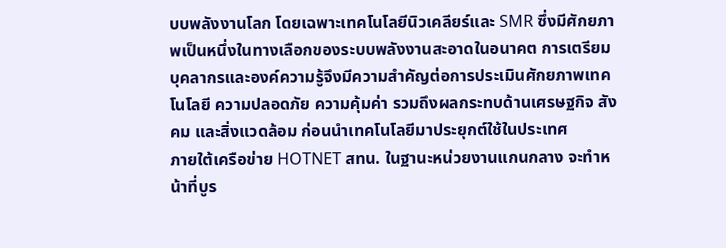บบพลังงานโลก โดยเฉพาะเทคโนโลยีนิวเคลียร์และ SMR ซึ่งมีศักยภาพเป็นหนึ่งในทางเลือกของระบบพลังงานสะอาดในอนาคต การเตรียมบุคลากรและองค์ความรู้จึงมีความสำคัญต่อการประเมินศักยภาพเทคโนโลยี ความปลอดภัย ความคุ้มค่า รวมถึงผลกระทบด้านเศรษฐกิจ สังคม และสิ่งแวดล้อม ก่อนนำเทคโนโลยีมาประยุกต์ใช้ในประเทศ
ภายใต้เครือข่าย HOTNET สทน. ในฐานะหน่วยงานแกนกลาง จะทำหน้าที่บูร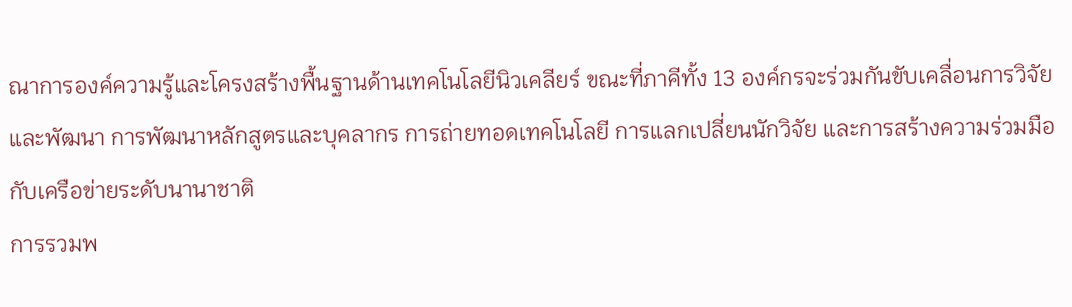ณาการองค์ความรู้และโครงสร้างพื้นฐานด้านเทคโนโลยีนิวเคลียร์ ขณะที่ภาคีทั้ง 13 องค์กรจะร่วมกันขับเคลื่อนการวิจัยและพัฒนา การพัฒนาหลักสูตรและบุคลากร การถ่ายทอดเทคโนโลยี การแลกเปลี่ยนนักวิจัย และการสร้างความร่วมมือกับเครือข่ายระดับนานาชาติ
การรวมพ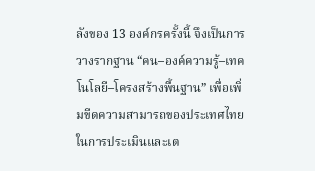ลังของ 13 องค์กรครั้งนี้ จึงเป็นการวางรากฐาน “คน–องค์ความรู้–เทคโนโลยี–โครงสร้างพื้นฐาน” เพื่อเพิ่มขีดความสามารถของประเทศไทยในการประเมินและเต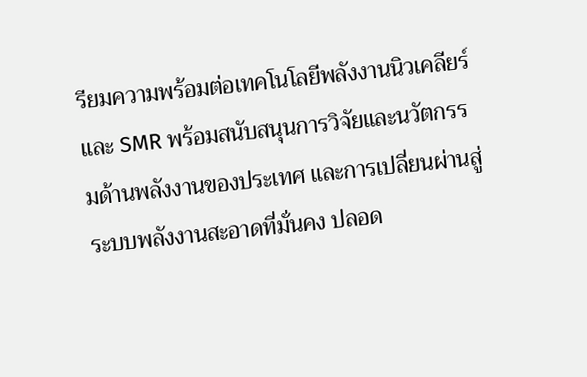รียมความพร้อมต่อเทคโนโลยีพลังงานนิวเคลียร์และ SMR พร้อมสนับสนุนการวิจัยและนวัตกรรมด้านพลังงานของประเทศ และการเปลี่ยนผ่านสู่ระบบพลังงานสะอาดที่มั่นคง ปลอด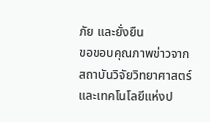ภัย และยั่งยืน
ขอขอบคุณภาพข่าวจาก สถาบันวิจัยวิทยาศาสตร์และเทคโนโลยีแห่งป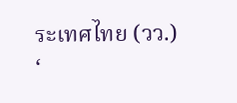ระเทศไทย (วว.)
‘